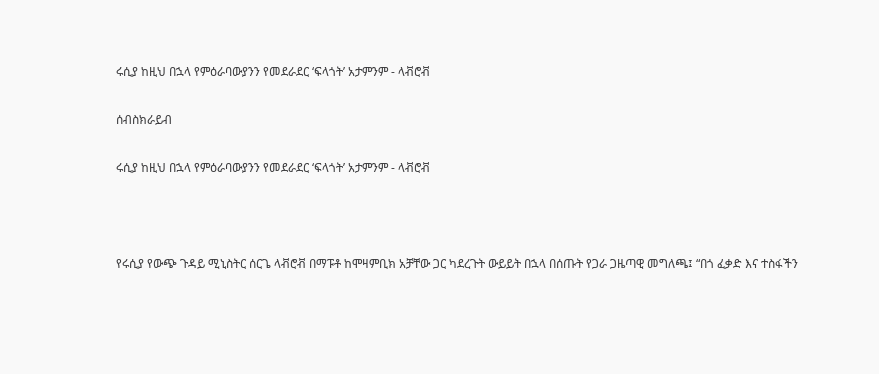ሩሲያ ከዚህ በኋላ የምዕራባውያንን የመደራደር ‘ፍላጎት’ አታምንም - ላቭሮቭ

ሰብስክራይብ

ሩሲያ ከዚህ በኋላ የምዕራባውያንን የመደራደር ‘ፍላጎት’ አታምንም - ላቭሮቭ



የሩሲያ የውጭ ጉዳይ ሚኒስትር ሰርጌ ላቭሮቭ በማፑቶ ከሞዛምቢክ አቻቸው ጋር ካደረጉት ውይይት በኋላ በሰጡት የጋራ ጋዜጣዊ መግለጫ፤ “በጎ ፈቃድ እና ተስፋችን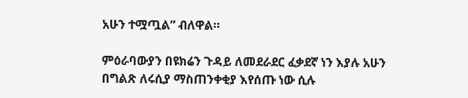አሁን ተሟጧል” ብለዋል።

ምዕራባውያን በዩክሬን ጉዳይ ለመደራደር ፈቃደኛ ነን እያሉ አሁን በግልጽ ለሩሲያ ማስጠንቀቂያ እየሰጡ ነው ሲሉ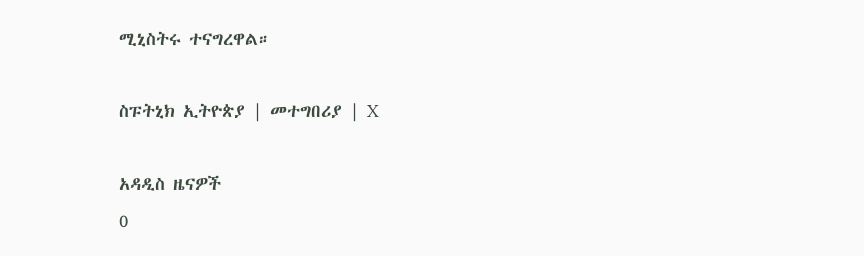ሚኒስትሩ ተናግረዋል።

ስፑትኒክ ኢትዮጵያ | መተግበሪያ | X

አዳዲስ ዜናዎች
0